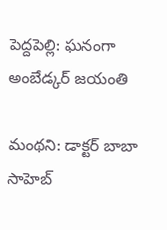పెద్ద‌పెల్లి: ఘ‌నంగా అంబేడ్క‌ర్ జ‌యంతి

మంథ‌ని: డాక్టర్ బాబా సాహెబ్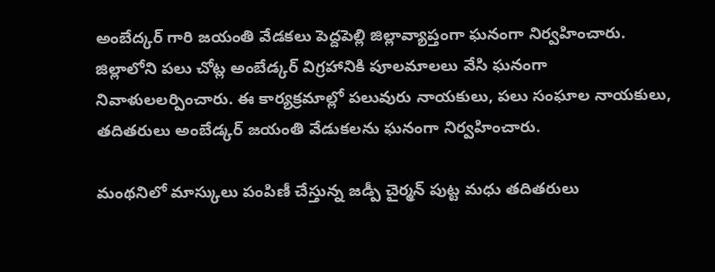అంబేద్కర్ గారి జయంతి వేడ‌క‌లు పెద్ద‌పెల్లి జిల్లావ్యాప్తంగా ఘ‌నంగా నిర్వ‌హించారు. జిల్లాలోని ప‌లు చోట్ల అంబేడ్క‌ర్ విగ్ర‌హానికి పూల‌మాల‌లు వేసి ఘ‌నంగా నివాళుల‌ల‌ర్పించారు. ఈ కార్య‌క్ర‌మాల్లో ప‌లువురు నాయ‌కులు, ప‌లు సంఘాల నాయ‌కులు, త‌దిత‌రులు అంబేడ్క‌ర్ జ‌యంతి వేడుక‌ల‌ను ఘ‌నంగా నిర్వ‌హించారు.

మంథ‌నిలో మాస్కులు పంపిణీ చేస్తున్న జడ్పీ చైర్మన్ పుట్ట మధు త‌దిత‌రులు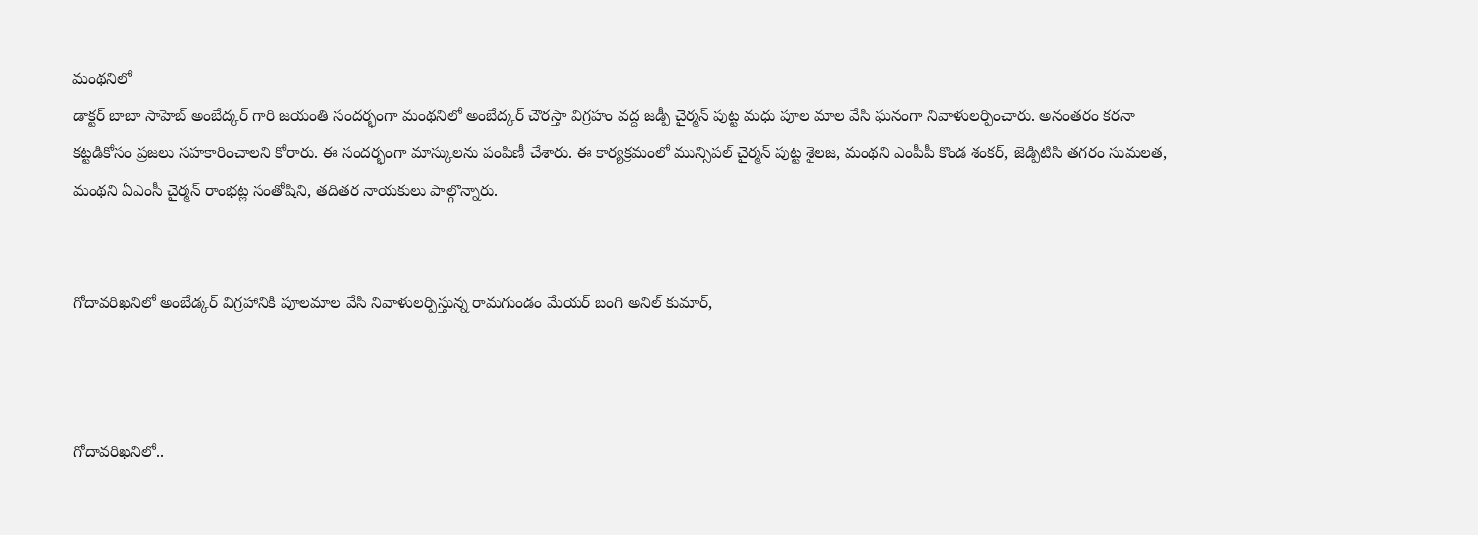మంథ‌నిలో
డాక్టర్ బాబా సాహెబ్ అంబేద్కర్ గారి జయంతి సందర్భంగా మంథనిలో అంబేద్కర్ చౌరస్తా విగ్రహం వద్ద జడ్పీ చైర్మన్ పుట్ట మధు పూల మాల వేసి ఘ‌నంగా నివాళుల‌ర్పించారు. అనంత‌రం క‌ర‌నా క‌ట్ట‌డికోసం ప్ర‌జ‌లు స‌హ‌కారించాల‌ని కోరారు. ఈ సంద‌ర్భంగా మాస్కుల‌ను పంపిణీ చేశారు. ఈ కార్య‌క్ర‌మంలో మున్సిపల్ చైర్మన్ పుట్ట శైలజ, మంథని ఎంపీపీ కొండ శంకర్, జెడ్పిటిసి తగరం సుమలత, మంథని ఏఎంసీ చైర్మన్ రాంభట్ల సంతోషిని, త‌దిత‌ర నాయ‌కులు పాల్గొన్నారు.


గోదావ‌రిఖ‌నిలో అంబేడ్క‌ర్ విగ్ర‌హానికి పూలమాల వేసి నివాళుల‌ర్పిస్తున్న‌ రామ‌గుండం మేయ‌ర్ బంగి అనిల్ కుమార్‌,



గోదావ‌రిఖ‌నిలో..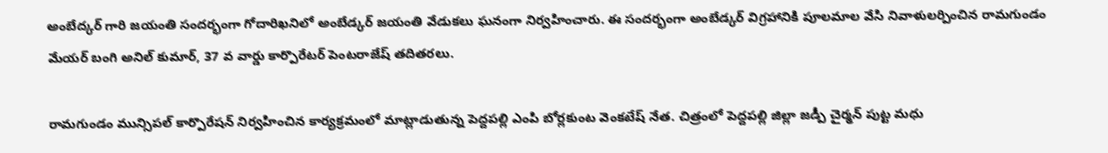అంబేద్కర్ గారి జయంతి సందర్భంగా గోదారిఖ‌నిలో అంబేడ్క‌ర్ జ‌యంతి వేడుక‌లు ఘ‌నంగా నిర్వ‌హించారు. ఈ సంద‌ర్భంగా అంబేడ్క‌ర్ విగ్ర‌హానికి పూలమాల వేసి నివాళుల‌ర్పించిన రామ‌గుండం మేయ‌ర్ బంగి అనిల్ కుమార్‌, 37 వ వార్డు కార్పొరేట‌ర్ పెంట‌రాజేష్ త‌దిత‌ర‌లు.

రామగుండం మున్సిపల్ కార్పొరేషన్ నిర్వహించిన కార్య‌క్ర‌మంలో మాట్లాడుతున్న పెద్దపల్లి ఎంపి బోర్లకుంట వెంకటేష్ నేత. చిత్రంలో పెద్దపల్లి జిల్లా జడ్పీ చైర్మన్ పుట్ట మ‌ధు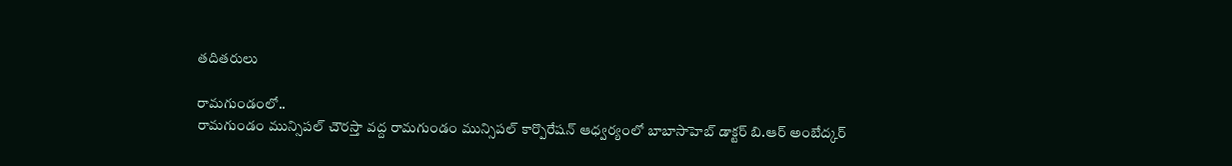త‌దిత‌రులు

రామగుండంలో..
రామగుండం మున్సిపల్ చౌరస్తా వద్ద రామగుండం మున్సిపల్ కార్పొరేషన్ ఆధ్వర్యంలో బాబాసాహెబ్ డాక్టర్ బి.ఆర్ అంబేద్కర్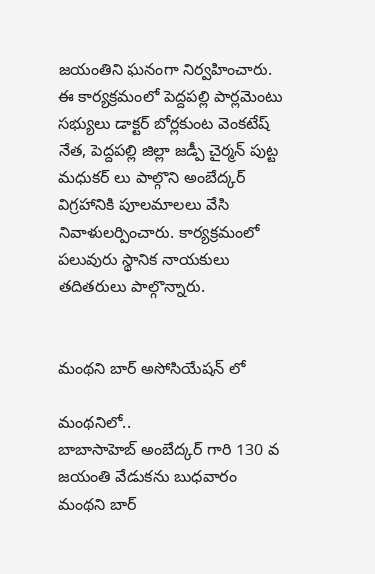జయంతిని ఘ‌నంగా నిర్వ‌హించారు. ఈ కార్య‌క్ర‌మంలో పెద్దపల్లి పార్లమెంటు సభ్యులు డాక్టర్ బోర్లకుంట వెంకటేష్ నేత, పెద్దపల్లి జిల్లా జడ్పీ చైర్మన్ పుట్ట మధుకర్ లు పాల్గొని అంబేద్కర్ విగ్రహానికి పూలమాలలు వేసి నివాళులర్పించారు. కార్య‌క్ర‌మంలో ప‌లువురు స్థానిక నాయ‌కులు త‌దిత‌రులు పాల్గొన్నారు.


మంథని బార్ అసోసియేషన్ లో

మంథ‌నిలో..
బాబాసాహెబ్ అంబేద్కర్ గారి 130 వ జయంతి వేడుక‌ను బుధ‌వారం మంథని బార్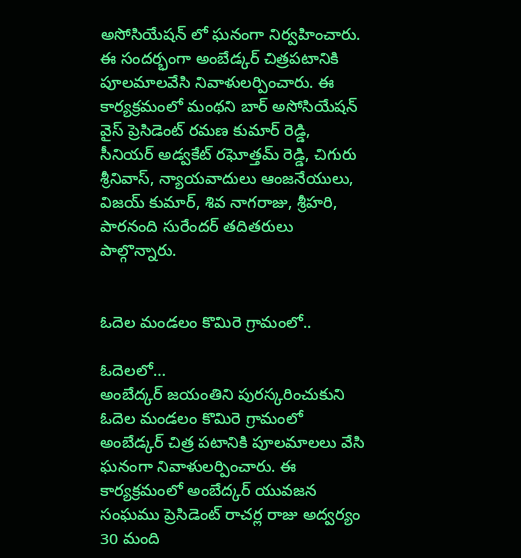అసోసియేషన్ లో ఘ‌నంగా నిర్వ‌హించారు. ఈ సంద‌ర్భంగా అంబేడ్క‌ర్ చిత్ర‌ప‌టానికి పూల‌మాల‌వేసి నివాళుల‌ర్పించారు. ఈ కార్య‌క్ర‌మంలో మంథ‌ని బార్ అసోసియేష‌న్ వైస్ ప్రెసిడెంట్ రమణ కుమార్ రెడ్డి, సీనియర్ అడ్వకేట్ ర‌ఘోత్త‌మ్‌ రెడ్డి, చిగురు శ్రీనివాస్, న్యాయ‌వాదులు ఆంజనేయులు, విజయ్ కుమార్, శివ నాగరాజు, శ్రీహరి, పారనంది సురేందర్ త‌దిత‌రులు పాల్గొన్నారు.


ఓదెల మండలం కొమిరె గ్రామంలో..

ఓదెల‌లో…
అంబేద్కర్ జ‌యంతిని పురస్కరించుకుని ఓదెల మండలం కొమిరె గ్రామంలో అంబేడ్క‌ర్ చిత్ర ప‌టానికి పూల‌మాల‌లు వేసి ఘ‌నంగా నివాళులర్పించారు. ఈ కార్య‌క్ర‌మంలో అంబేద్కర్ యువజన సంఘము ప్రెసిడెంట్ రాచర్ల రాజు అద్వర్యం 30 మంది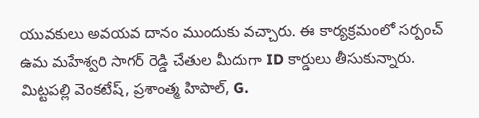యువకులు అవయవ దానం ముందుకు వ‌చ్చారు. ఈ కార్య‌క్ర‌మంలో సర్పంచ్ ఉమ మహేశ్వరి సాగర్ రెడ్డి చేతుల మీదుగా ID కార్డులు తీసుకున్నారు. మిట్టపల్లి వెంకటేష్, ప్రశాంత్మ హిపాల్, G.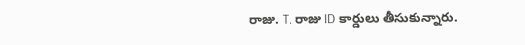రాజు. T. రాజు ID కార్డులు తీసుకున్నారు.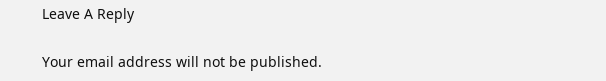Leave A Reply

Your email address will not be published.